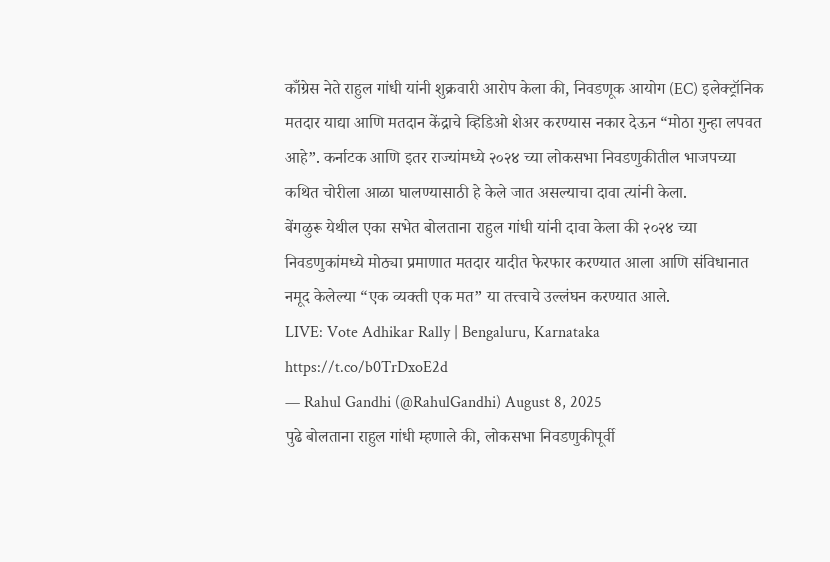काँग्रेस नेते राहुल गांधी यांनी शुक्रवारी आरोप केला की, निवडणूक आयोग (EC) इलेक्ट्रॉनिक मतदार याद्या आणि मतदान केंद्राचे व्हिडिओ शेअर करण्यास नकार देऊन “मोठा गुन्हा लपवत आहे”. कर्नाटक आणि इतर राज्यांमध्ये २०२४ च्या लोकसभा निवडणुकीतील भाजपच्या कथित चोरीला आळा घालण्यासाठी हे केले जात असल्याचा दावा त्यांनी केला.
बेंगळुरू येथील एका सभेत बोलताना राहुल गांधी यांनी दावा केला की २०२४ च्या निवडणुकांमध्ये मोठ्या प्रमाणात मतदार यादीत फेरफार करण्यात आला आणि संविधानात नमूद केलेल्या “एक व्यक्ती एक मत” या तत्त्वाचे उल्लंघन करण्यात आले.
LIVE: Vote Adhikar Rally | Bengaluru, Karnataka https://t.co/b0TrDxoE2d
— Rahul Gandhi (@RahulGandhi) August 8, 2025
पुढे बोलताना राहुल गांधी म्हणाले की, लोकसभा निवडणुकीपूर्वी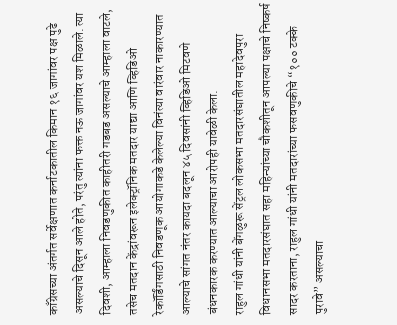काँग्रेसच्या अंतर्गत सर्वेक्षणात कर्नाटकातील किमान १६ जागांवर पक्ष पुढे असल्याचे दिसून आले होते, परंतु त्यांना फक्त नऊ जागांवर यश मिळाले. त्या दिवशी, आम्हाला निवडणुकीत काहीतरी गडबड असल्याचे आम्हाला वाटले, तसेच मतदान केंद्रांवरून इलेक्ट्रॉनिक मतदार याद्या आणि व्हिडिओ रेकॉर्डिंगसाठी निवडणूक आयोगाकडे केलेल्या विनंत्या वारंवार नाकारण्यात आल्याचे सांगत नंतर कायदा बदलून ४५ दिवसांनी व्हिडिओ मिटवणे बंधनकारक करण्यात आल्याचा आरोपही यावेळी केला.
राहुल गांधी यांनी बेंगळुरू सेंट्रल लोकसभा मतदारसंघातील महादेवपुरा विधानसभा मतदारसंघात सहा महिन्यांच्या चौकशीतून आपल्या पक्षाचे निष्कर्ष सादर करताना, राहुल गांधी यांनी मतदारांच्या फसवणुकीचे “१०० टक्के पुरावे” असल्याचा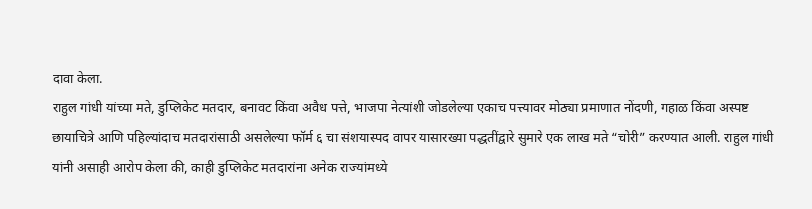दावा केला.
राहुल गांधी यांच्या मते, डुप्लिकेट मतदार, बनावट किंवा अवैध पत्ते, भाजपा नेत्यांशी जोडलेल्या एकाच पत्त्यावर मोठ्या प्रमाणात नोंदणी, गहाळ किंवा अस्पष्ट छायाचित्रे आणि पहिल्यांदाच मतदारांसाठी असलेल्या फॉर्म ६ चा संशयास्पद वापर यासारख्या पद्धतींद्वारे सुमारे एक लाख मते “चोरी” करण्यात आली. राहुल गांधी यांनी असाही आरोप केला की, काही डुप्लिकेट मतदारांना अनेक राज्यांमध्ये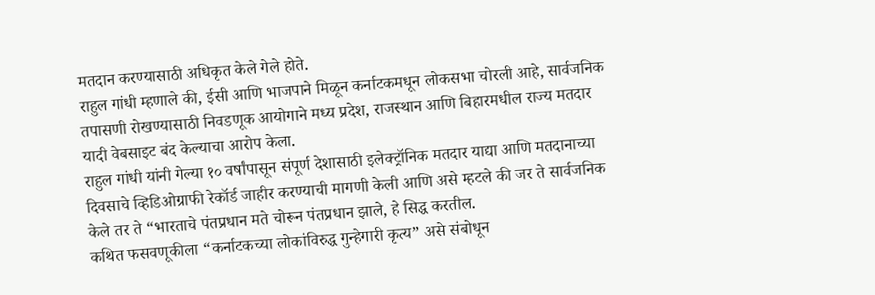मतदान करण्यासाठी अधिकृत केले गेले होते.
राहुल गांधी म्हणाले की, ईसी आणि भाजपाने मिळून कर्नाटकमधून लोकसभा चोरली आहे, सार्वजनिक तपासणी रोखण्यासाठी निवडणूक आयोगाने मध्य प्रदेश, राजस्थान आणि बिहारमधील राज्य मतदार यादी वेबसाइट बंद केल्याचा आरोप केला.
राहुल गांधी यांनी गेल्या १० वर्षांपासून संपूर्ण देशासाठी इलेक्ट्रॉनिक मतदार याद्या आणि मतदानाच्या दिवसाचे व्हिडिओग्राफी रेकॉर्ड जाहीर करण्याची मागणी केली आणि असे म्हटले की जर ते सार्वजनिक केले तर ते “भारताचे पंतप्रधान मते चोरून पंतप्रधान झाले, हे सिद्ध करतील.
कथित फसवणूकीला “कर्नाटकच्या लोकांविरुद्ध गुन्हेगारी कृत्य” असे संबोधून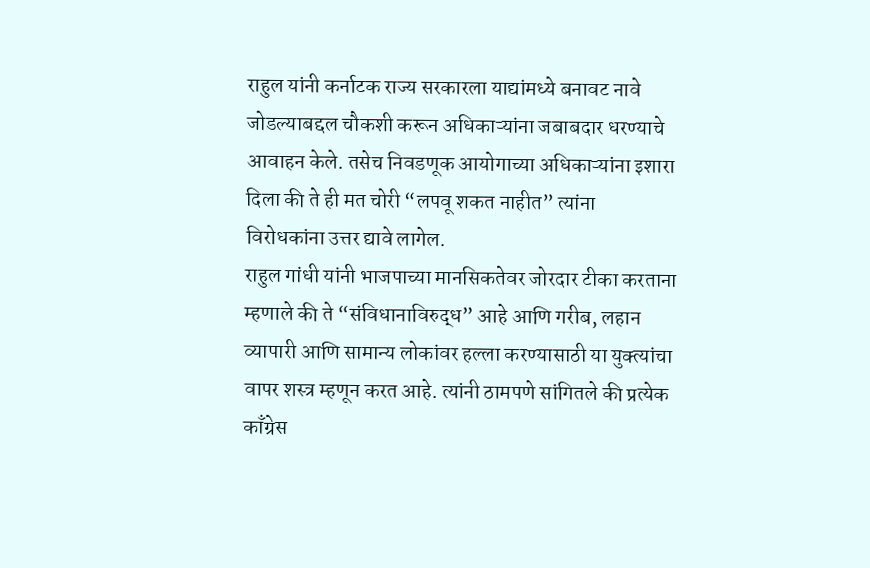राहुल यांनी कर्नाटक राज्य सरकारला याद्यांमध्ये बनावट नावे जोडल्याबद्दल चौकशी करून अधिकाऱ्यांना जबाबदार धरण्याचे आवाहन केले. तसेच निवडणूक आयोगाच्या अधिकाऱ्यांना इशारा दिला की ते ही मत चोरी “लपवू शकत नाहीत” त्यांना विरोधकांना उत्तर द्यावे लागेल.
राहुल गांधी यांनी भाजपाच्या मानसिकतेवर जोरदार टीका करताना म्हणाले की ते “संविधानाविरुद्ध” आहे आणि गरीब, लहान व्यापारी आणि सामान्य लोकांवर हल्ला करण्यासाठी या युक्त्यांचा वापर शस्त्र म्हणून करत आहे. त्यांनी ठामपणे सांगितले की प्रत्येक काँग्रेस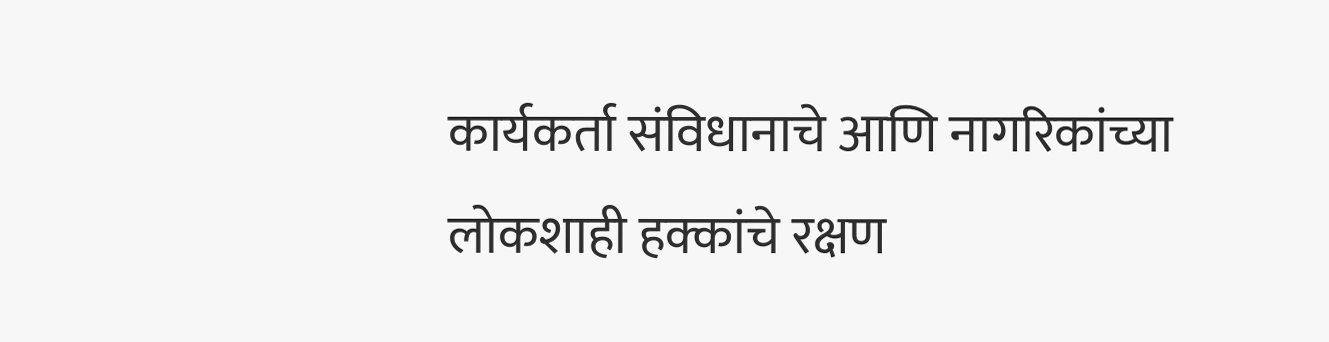कार्यकर्ता संविधानाचे आणि नागरिकांच्या लोकशाही हक्कांचे रक्षण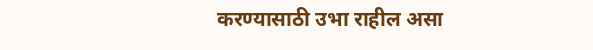करण्यासाठी उभा राहील असा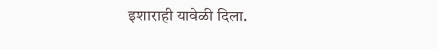इशाराही यावेळी दिला.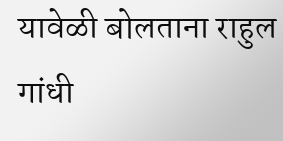यावेळी बोलताना राहुल गांधी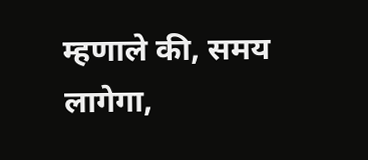म्हणाले की, समय लागेगा,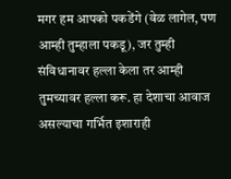मगर हम आपको पकडेंगे (वेळ लागेल, पण आम्ही तुम्हाला पकडू), जर तुम्ही संविधानावर हल्ला केला तर आम्ही तुमच्यावर हल्ला करू. हा देशाचा आवाज असल्याचा गर्भित इशाराही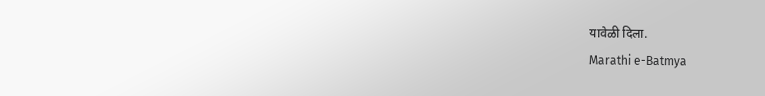यावेळी दिला.
Marathi e-Batmya